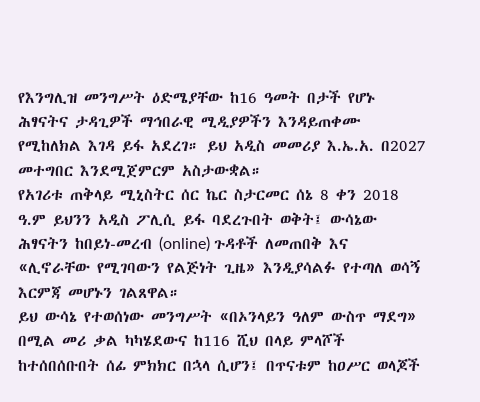የእንግሊዝ መንግሥት ዕድሜያቸው ከ16 ዓመት በታች የሆኑ ሕፃናትና ታዳጊዎች ማኅበራዊ ሚዲያዎችን እንዳይጠቀሙ የሚከለክል እገዳ ይፋ አደረገ። ይህ አዲስ መመሪያ እ.ኤ.አ. በ2027 መተግበር እንደሚጀምርም አስታውቋል።
የአገሪቱ ጠቅላይ ሚኒስትር ሰር ኬር ስታርመር ሰኔ 8 ቀን 2018 ዓ.ም ይህንን አዲስ ፖሊሲ ይፋ ባደረጉበት ወቅት፤ ውሳኔው ሕፃናትን ከበይነ-መረብ (online) ጉዳቶች ለመጠበቅ እና «ሊኖራቸው የሚገባውን የልጅነት ጊዜ» እንዲያሳልፉ የተጣለ ወሳኝ እርምጃ መሆኑን ገልጸዋል።
ይህ ውሳኔ የተወሰነው መንግሥት «በኦንላይን ዓለም ውስጥ ማደግ» በሚል መሪ ቃል ካካሄደውና ከ116 ሺህ በላይ ምላሾች ከተሰበሰቡበት ሰፊ ምክክር በኋላ ሲሆን፤ በጥናቱም ከዐሥር ወላጆች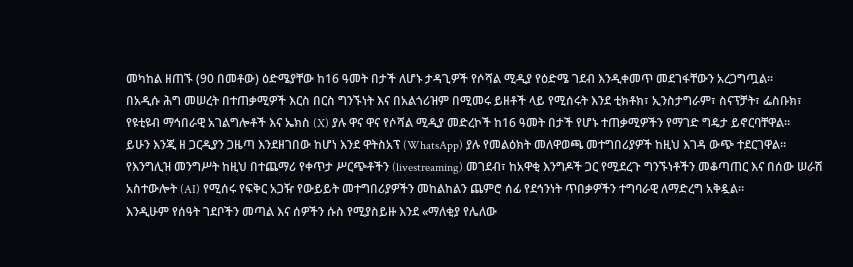መካከል ዘጠኙ (90 በመቶው) ዕድሜያቸው ከ16 ዓመት በታች ለሆኑ ታዳጊዎች የሶሻል ሚዲያ የዕድሜ ገደብ እንዲቀመጥ መደገፋቸውን አረጋግጧል።
በአዲሱ ሕግ መሠረት በተጠቃሚዎች እርስ በርስ ግንኙነት እና በአልጎሪዝም በሚመሩ ይዘቶች ላይ የሚሰሩት እንደ ቲክቶክ፣ ኢንስታግራም፣ ስናፕቻት፣ ፌስቡክ፣ የዩቲዩብ ማኅበራዊ አገልግሎቶች እና ኤክስ (X) ያሉ ዋና ዋና የሶሻል ሚዲያ መድረኮች ከ16 ዓመት በታች የሆኑ ተጠቃሚዎችን የማገድ ግዴታ ይኖርባቸዋል።
ይሁን እንጂ ዘ ጋርዲያን ጋዜጣ እንደዘገበው ከሆነ እንደ ዋትስአፕ (WhatsApp) ያሉ የመልዕክት መለዋወጫ መተግበሪያዎች ከዚህ እገዳ ውጭ ተደርገዋል።
የእንግሊዝ መንግሥት ከዚህ በተጨማሪ የቀጥታ ሥርጭቶችን (livestreaming) መገደብ፣ ከአዋቂ እንግዶች ጋር የሚደረጉ ግንኙነቶችን መቆጣጠር እና በሰው ሠራሽ አስተውሎት (AI) የሚሰሩ የፍቅር አጋዥ የውይይት መተግበሪያዎችን መከልከልን ጨምሮ ሰፊ የደኅንነት ጥበቃዎችን ተግባራዊ ለማድረግ አቅዷል።
እንዲሁም የሰዓት ገደቦችን መጣል እና ሰዎችን ሱስ የሚያስይዙ እንደ «ማለቂያ የሌለው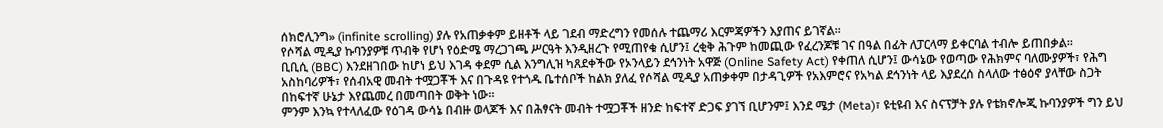ሰክሮሊንግ» (infinite scrolling) ያሉ የአጠቃቀም ይዘቶች ላይ ገደብ ማድረግን የመሰሉ ተጨማሪ እርምጃዎችን እያጠና ይገኛል።
የሶሻል ሚዲያ ኩባንያዎቹ ጥብቅ የሆነ የዕድሜ ማረጋገጫ ሥርዓት እንዲዘረጉ የሚጠየቁ ሲሆን፤ ረቂቅ ሕጉም ከመጪው የፈረንጆቹ ገና በዓል በፊት ለፓርላማ ይቀርባል ተብሎ ይጠበቃል።
ቢቢሲ (BBC) እንደዘገበው ከሆነ ይህ እገዳ ቀደም ሲል እንግሊዝ ካጸደቀችው የኦንላይን ደኅንነት አዋጅ (Online Safety Act) የቀጠለ ሲሆን፤ ውሳኔው የወጣው የሕክምና ባለሙያዎች፣ የሕግ አስከባሪዎች፣ የሰብአዊ መብት ተሟጋቾች እና በጉዳዩ የተጎዱ ቤተሰቦች ከልክ ያለፈ የሶሻል ሚዲያ አጠቃቀም በታዳጊዎች የአእምሮና የአካል ደኅንነት ላይ እያደረሰ ስላለው ተፅዕኖ ያላቸው ስጋት በከፍተኛ ሁኔታ እየጨመረ በመጣበት ወቅት ነው።
ምንም እንኳ የተላለፈው የዕገዳ ውሳኔ በብዙ ወላጆች እና በሕፃናት መብት ተሟጋቾች ዘንድ ከፍተኛ ድጋፍ ያገኘ ቢሆንም፤ እንደ ሜታ (Meta)፣ ዩቲዩብ እና ስናፕቻት ያሉ የቴክኖሎጂ ኩባንያዎች ግን ይህ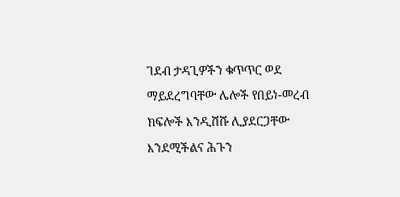ገደብ ታዳጊዎችን ቁጥጥር ወደ ማይደረግባቸው ሌሎች የበይነ-መረብ ክፍሎች እንዲሸሹ ሊያደርጋቸው እንደሚችልና ሕጉን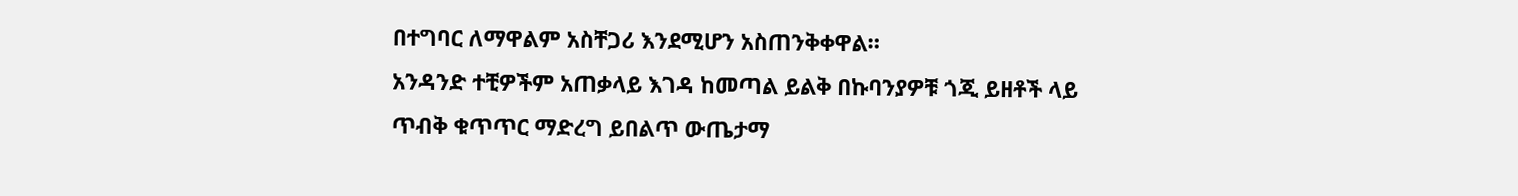በተግባር ለማዋልም አስቸጋሪ እንደሚሆን አስጠንቅቀዋል።
አንዳንድ ተቺዎችም አጠቃላይ እገዳ ከመጣል ይልቅ በኩባንያዎቹ ጎጂ ይዘቶች ላይ ጥብቅ ቁጥጥር ማድረግ ይበልጥ ውጤታማ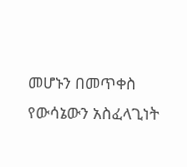መሆኑን በመጥቀስ የውሳኔውን አስፈላጊነት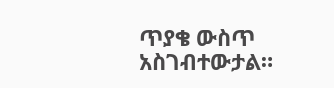ጥያቄ ውስጥ አስገብተውታል።